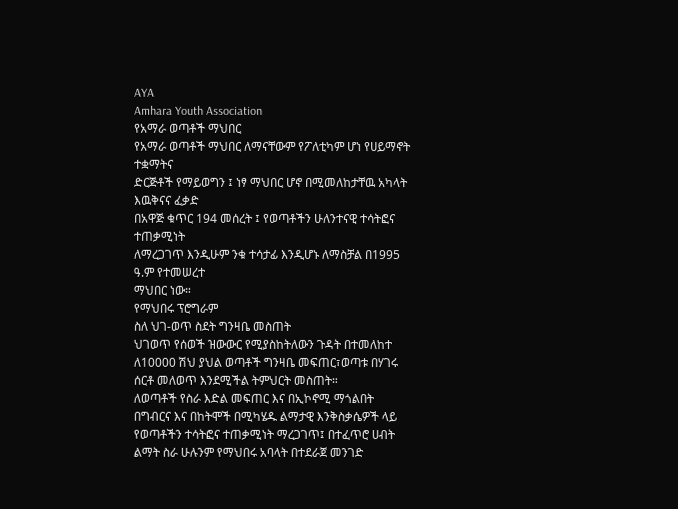AYA
Amhara Youth Association
የአማራ ወጣቶች ማህበር
የአማራ ወጣቶች ማህበር ለማናቸውም የፖለቲካም ሆነ የሀይማኖት ተቋማትና
ድርጅቶች የማይወግን ፤ ነፃ ማህበር ሆኖ በሚመለከታቸዉ አካላት እዉቅናና ፈቃድ
በአዋጅ ቁጥር 194 መሰረት ፤ የወጣቶችን ሁለንተናዊ ተሳትፎና ተጠቃሚነት
ለማረጋገጥ እንዲሁም ንቁ ተሳታፊ እንዲሆኑ ለማስቻል በ1995 ዓ.ም የተመሠረተ
ማህበር ነው።
የማህበሩ ፕሮግራም
ስለ ህገ-ወጥ ስደት ግንዛቤ መስጠት
ህገወጥ የሰወች ዝውውር የሚያስከትለውን ጉዳት በተመለከተ ለ10000 ሽህ ያህል ወጣቶች ግንዛቤ መፍጠር፣ወጣቱ በሃገሩ ሰርቶ መለወጥ እንደሚችል ትምህርት መስጠት።
ለወጣቶች የስራ እድል መፍጠር እና በኢኮኖሚ ማጎልበት
በግብርና እና በከትሞች በሚካሄዱ ልማታዊ እንቅስቃሴዎች ላይ የወጣቶችን ተሳትፎና ተጠቃሚነት ማረጋገጥ፤ በተፈጥሮ ሀብት ልማት ስራ ሁሉንም የማህበሩ አባላት በተደራጀ መንገድ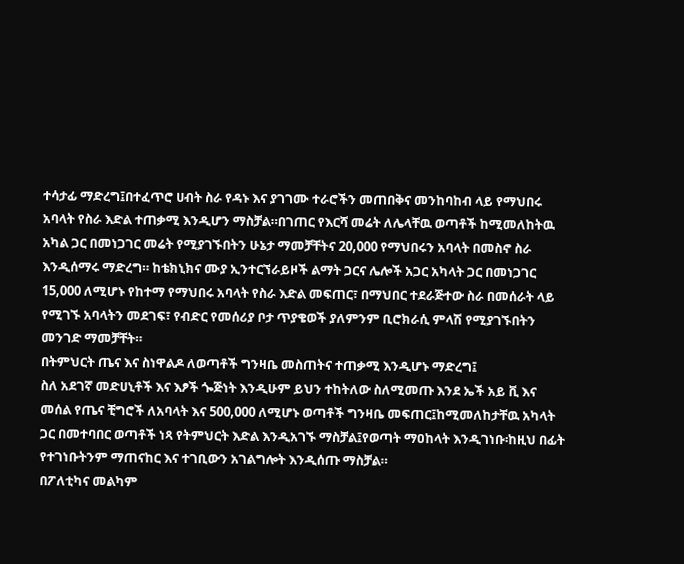ተሳታፊ ማድረግ፤በተፈጥሮ ሀብት ስራ የዳኑ እና ያገገሙ ተራሮችን መጠበቅና መንከባከብ ላይ የማህበሩ አባላት የስራ እድል ተጠቃሚ እንዲሆን ማስቻል።በገጠር የእርሻ መሬት ለሌላቸዉ ወጣቶች ከሚመለከትዉ አካል ጋር በመነጋገር መሬት የሚያገኙበትን ሁኔታ ማመቻቸትና 20,000 የማህበሩን አባላት በመስኖ ስራ እንዲሰማሩ ማድረግ። ከቴክኒክና ሙያ ኢንተርኘራይዞች ልማት ጋርና ሌሎች አጋር አካላት ጋር በመነጋገር 15,000 ለሚሆኑ የከተማ የማህበሩ አባላት የስራ እድል መፍጠር፣ በማህበር ተደራጅተው ስራ በመሰራት ላይ የሚገኙ አባላትን መደገፍ፣ የብድር የመሰሪያ ቦታ ጥያቄወች ያለምንም ቢሮክራሲ ምላሽ የሚያገኙበትን መንገድ ማመቻቸት።
በትምህርት ጤና እና ስነዋልዶ ለወጣቶች ግንዛቤ መስጠትና ተጠቃሚ እንዲሆኑ ማድረግ፤
ስለ አደገኛ መድሀኒቶች እና እፆች ጐጅነት እንዲሁም ይህን ተከትለው ስለሚመጡ እንደ ኤች አይ ቪ እና መሰል የጤና ቺግሮች ለአባላት እና 500,000 ለሚሆኑ ወጣቶች ግንዛቤ መፍጠር፤ከሚመለከታቸዉ አካላት ጋር በመተባበር ወጣቶች ነጻ የትምህርት እድል እንዲአገኙ ማስቻል፤የወጣት ማዐከላት እንዲገነቡ፡ከዚህ በፊት የተገነቡትንም ማጠናከር እና ተገቢውን አገልግሎት እንዲሰጡ ማስቻል።
በፖለቲካና መልካም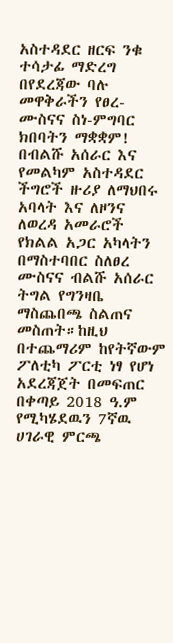አስተዳደር ዘርፍ ንቁ ተሳታፊ ማድረግ
በየደረጃው ባሉ መዋቅራችን የፀረ-ሙስናና ስነ-ምግባር ክበባትን ማቋቋም! በብልሹ አሰራር እና የመልካም አስተዳደር ችግሮች ዙሪያ ለማህበሩ አባላት እና ለዞንና ለወረዳ አመራሮች የክልል አጋር አካላትን በማስተባበር ስለፀረ ሙስናና ብልሹ አሰራር ትግል የግንዛቤ ማስጨበጫ ስልጠና መስጠት።ከዚህ በተጨማሪም ከየትኛውም ፖለቲካ ፖርቲ ነፃ የሆነ አደረጃጀት በመፍጠር በቀጣይ 2018 ዓ.ም የሚካሄደዉን 7ኛዉ ሀገራዊ ምርጫ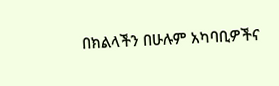በክልላችን በሁሉም አካባቢዎችና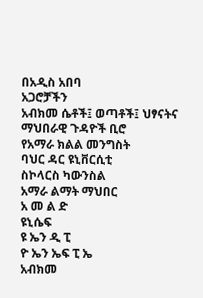በአዲስ አበባ
አጋሮቻችን
አብክመ ሴቶች፤ ወጣቶች፤ ህፃናትና ማህበራዊ ጉዳዮች ቢሮ
የአማራ ክልል መንግስት
ባህር ዳር ዩኒቨርሲቲ
ስኮላርስ ካውንስል
አማራ ልማት ማህበር
አ መ ል ድ
ዩኒሴፍ
ዩ ኤን ዲ ፒ
ዮ ኤን ኤፍ ፒ ኤ
አብክመ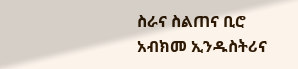ስራና ስልጠና ቢሮ
አብክመ ኢንዱስትሪና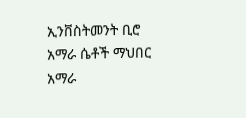ኢንቨስትመንት ቢሮ
አማራ ሴቶች ማህበር
አማራ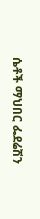ሴቶች ማህበር ፌደሬሽን